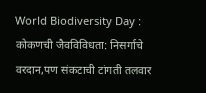World Biodiversity Day : कोकणची जैवविविधता: निसर्गाचे वरदान,पण संकटाची टांगती तलवार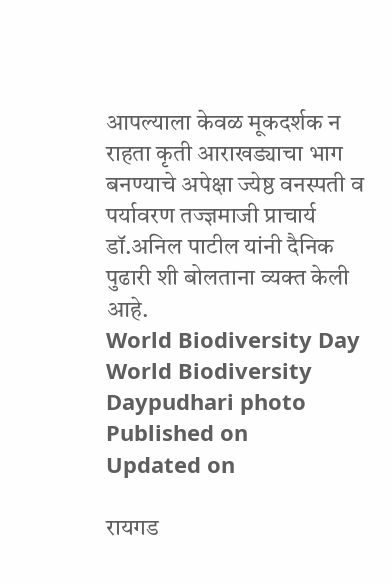आपल्याला केवळ मूकदर्शक न राहता कृती आराखड्याचा भाग बनण्याचे अपेक्षा ज्येष्ठ वनस्पती व पर्यावरण तज्ज्ञमाजी प्राचार्य डॉ.अनिल पाटील यांनी दैनिक पुढारी शी बोलताना व्यक्त केली आहे.
World Biodiversity Day
World Biodiversity Daypudhari photo
Published on
Updated on

रायगड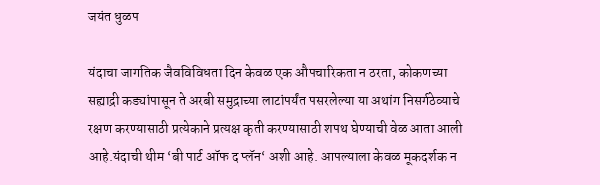जयंत धुळप

यंदाचा जागतिक जैवविविधता दिन केवळ एक औपचारिकता न ठरता, कोकणच्या सह्याद्री कड्यांपासून ते अरबी समुद्राच्या लाटांपर्यंत पसरलेल्या या अथांग निसर्गठेव्याचे रक्षण करण्यासाठी प्रत्येकाने प्रत्यक्ष कृती करण्यासाठी शपथ घेण्याची वेळ आता आली आहे.यंदाची थीम ‌‘बी पार्ट ऑफ द प्लॅन‌‘ अशी आहे. आपल्याला केवळ मूकदर्शक न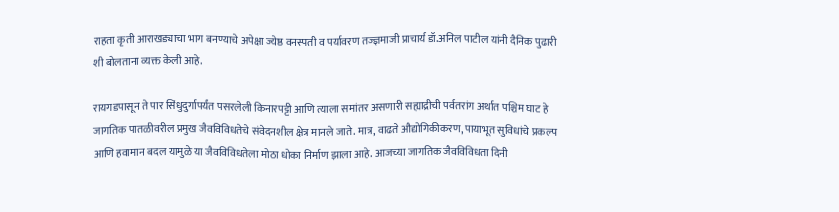राहता कृती आराखड्याचा भाग बनण्याचे अपेक्षा ज्येष्ठ वनस्पती व पर्यावरण तज्ज्ञमाजी प्राचार्य डॉ.अनिल पाटील यांनी दैनिक पुढारी शी बोलताना व्यक्त केली आहे.

रायगडपासून ते पार सिंधुदुर्गापर्यंत पसरलेली किनारपट्टी आणि त्याला समांतर असणारी सह्याद्रीची पर्वतरांग अर्थात पश्चिम घाट हे जागतिक पातळीवरील प्रमुख जैवविविधतेचे संवेदनशील क्षेत्र मानले जाते. मात्र, वाढते औद्योगिकीकरण, पायाभूत सुविधांचे प्रकल्प आणि हवामान बदल यामुळे या जैवविविधतेला मोठा धोका निर्माण झाला आहे. आजच्या जागतिक जैवविविधता दिनी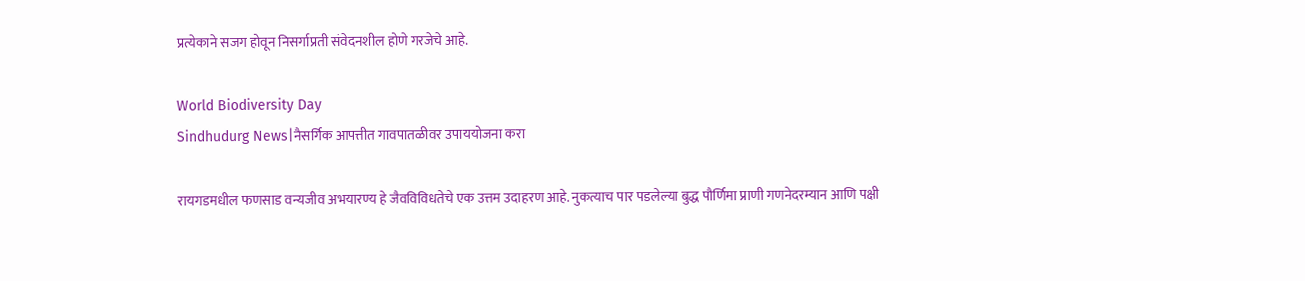प्रत्येकाने सजग होवून निसर्गाप्रती संवेदनशील होणे गरजेचे आहे.

World Biodiversity Day
Sindhudurg News|नैसर्गिक आपत्तीत गावपातळीवर उपाययोजना करा

रायगडमधील फणसाड वन्यजीव अभयारण्य हे जैवविविधतेचे एक उत्तम उदाहरण आहे. नुकत्याच पार पडलेल्या बुद्ध पौर्णिमा प्राणी गणनेदरम्यान आणि पक्षी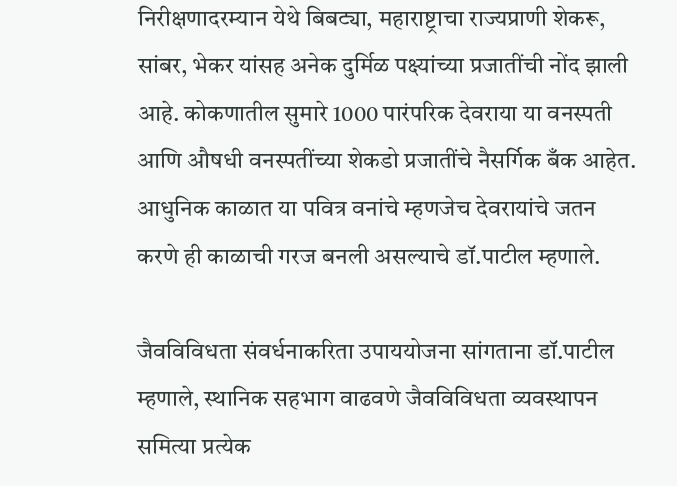निरीक्षणादरम्यान येथे बिबट्या, महाराष्ट्राचा राज्यप्राणी शेकरू, सांबर, भेकर यांसह अनेक दुर्मिळ पक्ष्यांच्या प्रजातींची नोंद झाली आहे. कोकणातील सुमारे 1000 पारंपरिक देवराया या वनस्पती आणि औषधी वनस्पतींच्या शेकडो प्रजातींचे नैसर्गिक बँक आहेत. आधुनिक काळात या पवित्र वनांचे म्हणजेच देवरायांचे जतन करणे ही काळाची गरज बनली असल्याचे डॉ.पाटील म्हणाले.

जैवविविधता संवर्धनाकरिता उपाययोजना सांगताना डॉ.पाटील म्हणाले, स्थानिक सहभाग वाढवणे जैवविविधता व्यवस्थापन समित्या प्रत्येक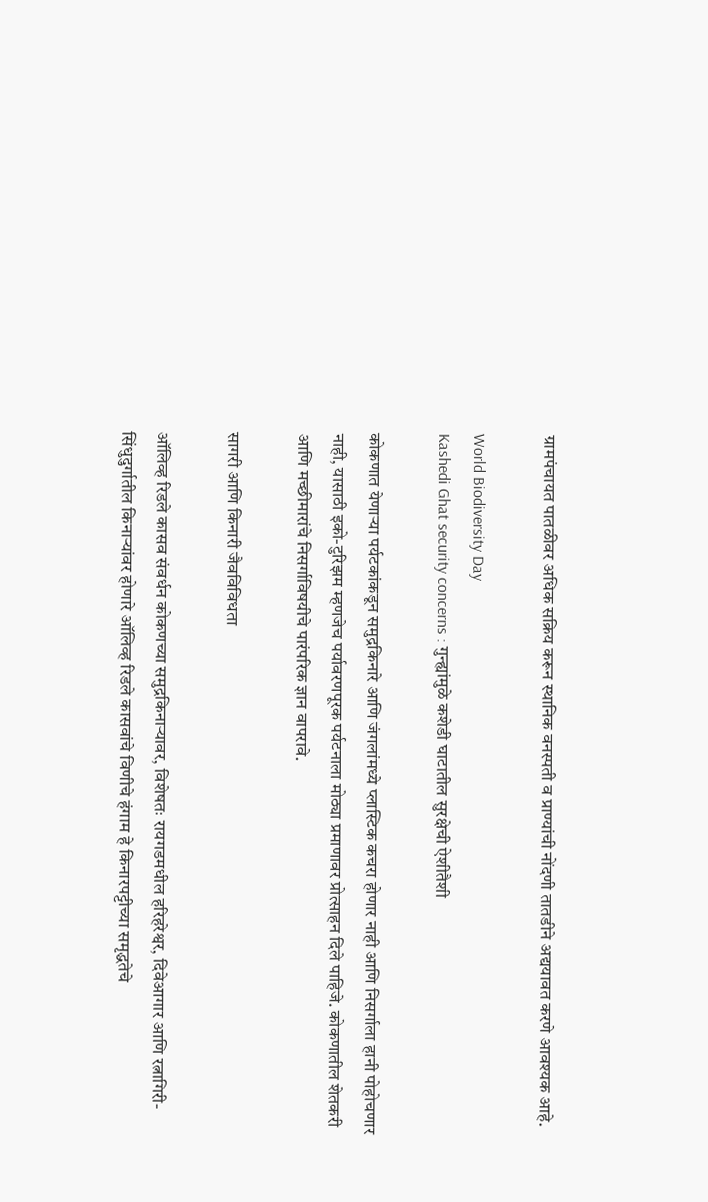ग्रामपंचायत पातळीवर अधिक सक्रिय करून स्थानिक वनस्पती व प्राण्यांची नोंदणी तातडीने अद्ययावत करणे आवश्यक आहे.

World Biodiversity Day
Kashedi Ghat security concerns : गुन्ह्यांमुळे कशेडी घाटातील सुरक्षेची ऐशीतैशी

कोकणात येणाऱ्या पर्यटकांकडून समुद्रकिनारे आणि जंगलांमध्ये प्लास्टिक कचरा होणार नाही आणि निसर्गाला हानी पोहोचणार नाही, यासाठी इको-टुरिझम म्हणजेच पर्यावरणपूरक पर्यटनाला मोठ्या प्रमाणावर प्रोत्साहन दिले पाहिजे. कोकणातील शेतकरी आणि मच्छीमारांचे निसर्गाविषयीचे पारंपरिक ज्ञान वापरावे.

सागरी आणि किनारी जैवविविधता

ऑलिव्ह रिडले कासव संवर्धन कोकणच्या समुद्रकिनाऱ्यावर, विशेषतः रायगडमधील हरिहरेश्वर, दिवेआगार आणि रत्नागिरी-सिंधुदुर्गातील किनाऱ्यांवर होणारे ऑलिव्ह रिडले कासवांचे विणीचे हंगाम हे किनारपट्टीच्या समृद्धतेचे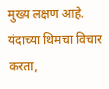मुख्य लक्षण आहे. यंदाच्या थिमचा विचार करता,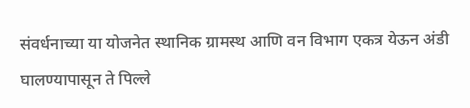संवर्धनाच्या या योजनेत स्थानिक ग्रामस्थ आणि वन विभाग एकत्र येऊन अंडी घालण्यापासून ते पिल्ले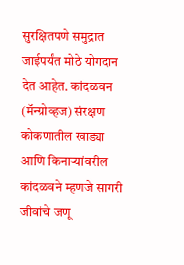सुरक्षितपणे समुद्रात जाईपर्यंत मोठे योगदान देत आहेत. कांदळवन (मॅन्ग्रोव्हज) संरक्षण कोकणातील खाड्या आणि किनाऱ्यांवरील कांदळवने म्हणजे सागरी जीवांचे जणू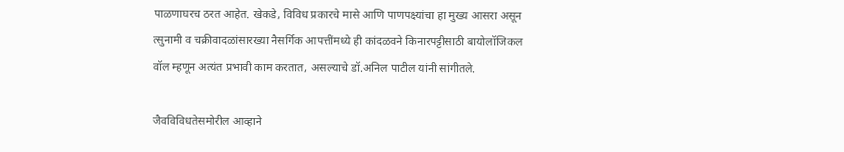पाळणाघरच ठरत आहेत. खेकडे, विविध प्रकारचे मासे आणि पाणपक्ष्यांचा हा मुख्य आसरा असून त्सुनामी व चक्रीवादळांसारख्या नैसर्गिक आपत्तींमध्ये ही कांदळवने किनारपट्टीसाठी बायोलॉजिकल वॉल म्हणून अत्यंत प्रभावी काम करतात, असल्याचे डॉ.अनिल पाटील यांनी सांगीतले.

जैवविविधतेसमोरील आव्हाने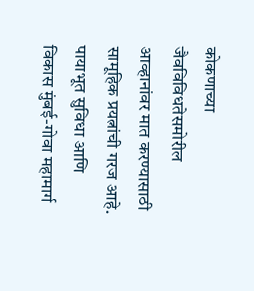कोकणाच्या जैवविविधतेसमोरील आव्हानांवर मात करण्यासाठी सामूहिक प्रयत्नांची गरज आहे. पायाभूत सुविधा आणि विकास मुंबई-गोवा महामार्ग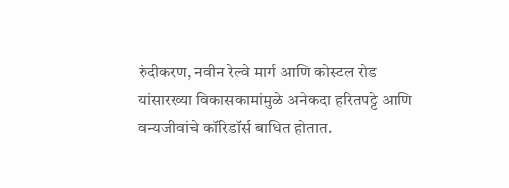रुंदीकरण, नवीन रेल्वे मार्ग आणि कोस्टल रोड यांसारख्या विकासकामांमुळे अनेकदा हरितपट्टे आणि वन्यजीवांचे कॉरिडॉर्स बाधित होतात.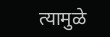त्यामुळे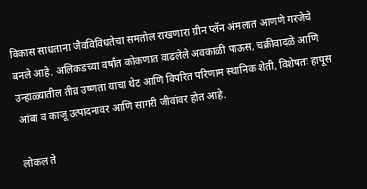विकास साधताना जैवविविधतेचा समतोल राखणारा ग्रीन प्लॅन अंमलात आणणे गरजेचे बनले आहे. अलिकडच्या वर्षांत कोकणात वाढलेले अवकाळी पाऊस, चक्रीवादळे आणि उन्हाळ्यातील तीव्र उष्णता याचा थेट आणि विपरित परिणाम स्थानिक शेती, विशेषतः हापूस आंबा व काजू उत्पादनावर आणि सागरी जीवांवर होत आहे.

लोकल ते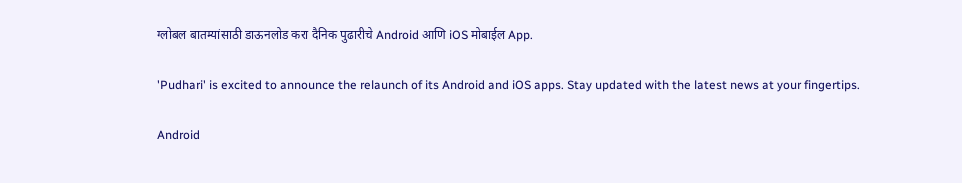ग्लोबल बातम्यांसाठी डाऊनलोड करा दैनिक पुढारीचे Android आणि iOS मोबाईल App.

'Pudhari' is excited to announce the relaunch of its Android and iOS apps. Stay updated with the latest news at your fingertips.

Android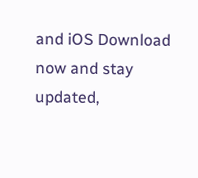and iOS Download now and stay updated,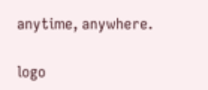anytime, anywhere.

logo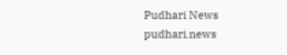Pudhari News
pudhari.news